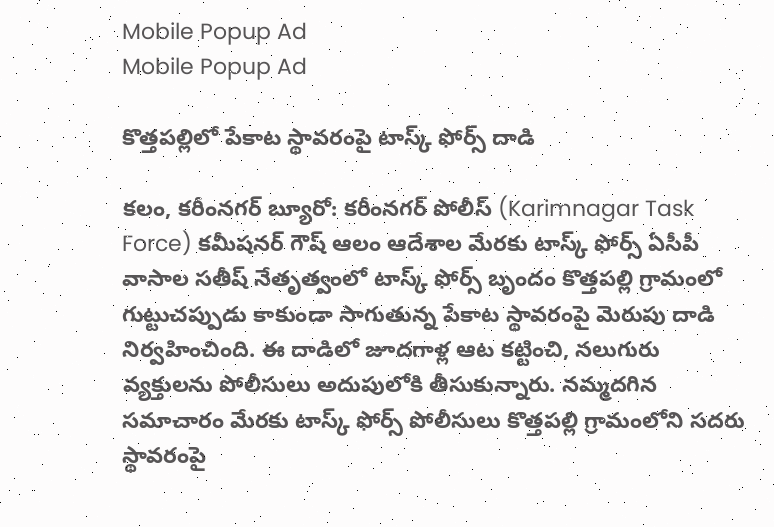Mobile Popup Ad
Mobile Popup Ad

కొత్తపల్లిలో పేకాట స్థావరంపై టాస్క్ ఫోర్స్ దాడి

కలం, కరీంనగర్ బ్యూరో: కరీంనగర్ పోలీస్ (Karimnagar Task Force) కమీషనర్ గౌష్ ఆలం ఆదేశాల మేరకు టాస్క్ ఫోర్స్ ఏసీపీ వాసాల సతీష్ నేతృత్వంలో టాస్క్ ఫోర్స్ బృందం కొత్తపల్లి గ్రామంలో గుట్టుచప్పుడు కాకుండా సాగుతున్న పేకాట స్థావరంపై మెరుపు దాడి నిర్వహించింది. ఈ దాడిలో జూదగాళ్ల ఆట కట్టించి, నలుగురు వ్యక్తులను పోలీసులు అదుపులోకి తీసుకున్నారు. నమ్మదగిన సమాచారం మేరకు టాస్క్ ఫోర్స్ పోలీసులు కొత్తపల్లి గ్రామంలోని సదరు స్థావరంపై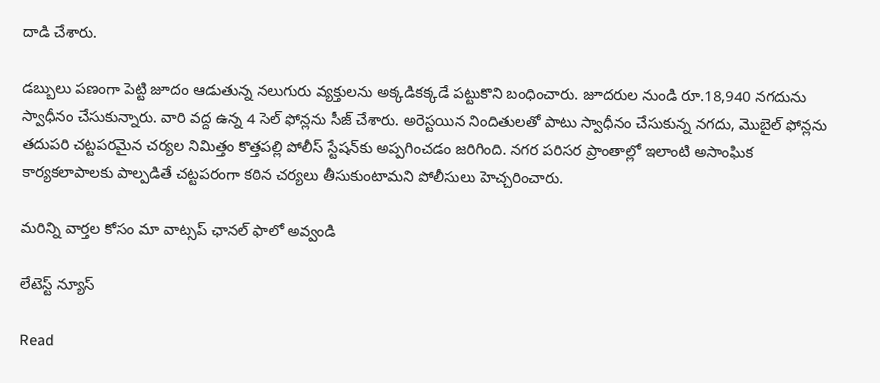దాడి చేశారు.

డబ్బులు పణంగా పెట్టి జూదం ఆడుతున్న నలుగురు వ్యక్తులను అక్కడికక్కడే పట్టుకొని బంధించారు. జూదరుల నుండి రూ.18,940 నగదును స్వాధీనం చేసుకున్నారు. వారి వద్ద ఉన్న 4 సెల్ ఫోన్లను సీజ్ చేశారు. అరెస్టయిన నిందితులతో పాటు స్వాధీనం చేసుకున్న నగదు, మొబైల్ ఫోన్లను తదుపరి చట్టపరమైన చర్యల నిమిత్తం కొత్తపల్లి పోలీస్ స్టేషన్‌కు అప్పగించడం జరిగింది. నగర పరిసర ప్రాంతాల్లో ఇలాంటి అసాంఘిక కార్యకలాపాలకు పాల్పడితే చట్టపరంగా కఠిన చర్యలు తీసుకుంటామని పోలీసులు హెచ్చరించారు.

మ‌రిన్ని వార్త‌ల కోసం మా వాట్స‌ప్ ఛాన‌ల్ ఫాలో అవ్వండి

లేటెస్ట్ న్యూస్‌

Read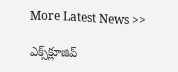More Latest News >>

ఎక్స్‌క్లూజివ్‌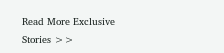Read More Exclusive Stories >>